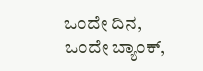ಒಂದೇ ದಿನ, ಒಂದೇ ಬ್ಯಾಂಕ್,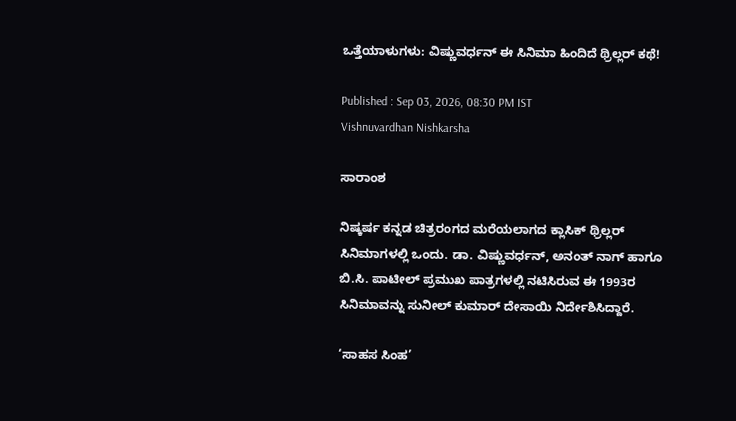ಒತ್ತೆಯಾಳುಗಳು: ವಿಷ್ಣುವರ್ಧನ್‌ ಈ ಸಿನಿಮಾ ಹಿಂದಿದೆ ಥ್ರಿಲ್ಲರ್ ಕಥೆ!

Published : Sep 03, 2026, 08:30 PM IST
Vishnuvardhan Nishkarsha

ಸಾರಾಂಶ

ನಿಷ್ಕರ್ಷ ಕನ್ನಡ ಚಿತ್ರರಂಗದ ಮರೆಯಲಾಗದ ಕ್ಲಾಸಿಕ್ ಥ್ರಿಲ್ಲರ್ ಸಿನಿಮಾಗಳಲ್ಲಿ ಒಂದು. ಡಾ. ವಿಷ್ಣುವರ್ಧನ್, ಅನಂತ್ ನಾಗ್ ಹಾಗೂ ಬಿ.ಸಿ. ಪಾಟೀಲ್ ಪ್ರಮುಖ ಪಾತ್ರಗಳಲ್ಲಿ ನಟಿಸಿರುವ ಈ 1993ರ ಸಿನಿಮಾವನ್ನು ಸುನೀಲ್ ಕುಮಾರ್ ದೇಸಾಯಿ ನಿರ್ದೇಶಿಸಿದ್ದಾರೆ.

‘ಸಾಹಸ ಸಿಂಹ’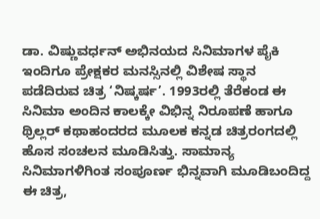ಡಾ. ವಿಷ್ಣುವರ್ಧನ್ ಅಭಿನಯದ ಸಿನಿಮಾಗಳ ಪೈಕಿ ಇಂದಿಗೂ ಪ್ರೇಕ್ಷಕರ ಮನಸ್ಸಿನಲ್ಲಿ ವಿಶೇಷ ಸ್ಥಾನ ಪಡೆದಿರುವ ಚಿತ್ರ ‘ನಿಷ್ಕರ್ಷ’. 1993ರಲ್ಲಿ ತೆರೆಕಂಡ ಈ ಸಿನಿಮಾ ಅಂದಿನ ಕಾಲಕ್ಕೇ ವಿಭಿನ್ನ ನಿರೂಪಣೆ ಹಾಗೂ ಥ್ರಿಲ್ಲರ್ ಕಥಾಹಂದರದ ಮೂಲಕ ಕನ್ನಡ ಚಿತ್ರರಂಗದಲ್ಲಿ ಹೊಸ ಸಂಚಲನ ಮೂಡಿಸಿತ್ತು. ಸಾಮಾನ್ಯ ಸಿನಿಮಾಗಳಿಗಿಂತ ಸಂಪೂರ್ಣ ಭಿನ್ನವಾಗಿ ಮೂಡಿಬಂದಿದ್ದ ಈ ಚಿತ್ರ,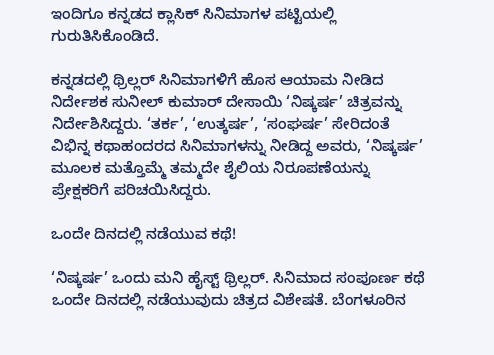ಇಂದಿಗೂ ಕನ್ನಡದ ಕ್ಲಾಸಿಕ್ ಸಿನಿಮಾಗಳ ಪಟ್ಟಿಯಲ್ಲಿ ಗುರುತಿಸಿಕೊಂಡಿದೆ.

ಕನ್ನಡದಲ್ಲಿ ಥ್ರಿಲ್ಲರ್ ಸಿನಿಮಾಗಳಿಗೆ ಹೊಸ ಆಯಾಮ ನೀಡಿದ ನಿರ್ದೇಶಕ ಸುನೀಲ್ ಕುಮಾರ್ ದೇಸಾಯಿ ‘ನಿಷ್ಕರ್ಷ’ ಚಿತ್ರವನ್ನು ನಿರ್ದೇಶಿಸಿದ್ದರು. ‘ತರ್ಕ’, ‘ಉತ್ಕರ್ಷ’, ‘ಸಂಘರ್ಷ’ ಸೇರಿದಂತೆ ವಿಭಿನ್ನ ಕಥಾಹಂದರದ ಸಿನಿಮಾಗಳನ್ನು ನೀಡಿದ್ದ ಅವರು, ‘ನಿಷ್ಕರ್ಷ’ ಮೂಲಕ ಮತ್ತೊಮ್ಮೆ ತಮ್ಮದೇ ಶೈಲಿಯ ನಿರೂಪಣೆಯನ್ನು ಪ್ರೇಕ್ಷಕರಿಗೆ ಪರಿಚಯಿಸಿದ್ದರು.

ಒಂದೇ ದಿನದಲ್ಲಿ ನಡೆಯುವ ಕಥೆ!

‘ನಿಷ್ಕರ್ಷ’ ಒಂದು ಮನಿ ಹೈಸ್ಟ್ ಥ್ರಿಲ್ಲರ್. ಸಿನಿಮಾದ ಸಂಪೂರ್ಣ ಕಥೆ ಒಂದೇ ದಿನದಲ್ಲಿ ನಡೆಯುವುದು ಚಿತ್ರದ ವಿಶೇಷತೆ. ಬೆಂಗಳೂರಿನ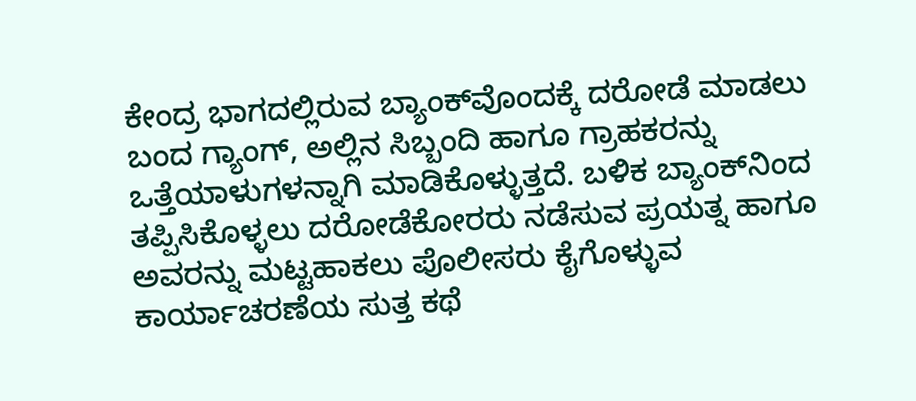ಕೇಂದ್ರ ಭಾಗದಲ್ಲಿರುವ ಬ್ಯಾಂಕ್‌ವೊಂದಕ್ಕೆ ದರೋಡೆ ಮಾಡಲು ಬಂದ ಗ್ಯಾಂಗ್, ಅಲ್ಲಿನ ಸಿಬ್ಬಂದಿ ಹಾಗೂ ಗ್ರಾಹಕರನ್ನು ಒತ್ತೆಯಾಳುಗಳನ್ನಾಗಿ ಮಾಡಿಕೊಳ್ಳುತ್ತದೆ. ಬಳಿಕ ಬ್ಯಾಂಕ್‌ನಿಂದ ತಪ್ಪಿಸಿಕೊಳ್ಳಲು ದರೋಡೆಕೋರರು ನಡೆಸುವ ಪ್ರಯತ್ನ ಹಾಗೂ ಅವರನ್ನು ಮಟ್ಟಹಾಕಲು ಪೊಲೀಸರು ಕೈಗೊಳ್ಳುವ ಕಾರ್ಯಾಚರಣೆಯ ಸುತ್ತ ಕಥೆ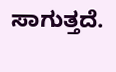ಸಾಗುತ್ತದೆ.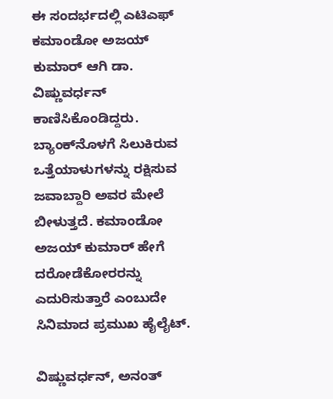ಈ ಸಂದರ್ಭದಲ್ಲಿ ಎಟಿಎಫ್ ಕಮಾಂಡೋ ಅಜಯ್ ಕುಮಾರ್ ಆಗಿ ಡಾ. ವಿಷ್ಣುವರ್ಧನ್ ಕಾಣಿಸಿಕೊಂಡಿದ್ದರು. ಬ್ಯಾಂಕ್‌ನೊಳಗೆ ಸಿಲುಕಿರುವ ಒತ್ತೆಯಾಳುಗಳನ್ನು ರಕ್ಷಿಸುವ ಜವಾಬ್ದಾರಿ ಅವರ ಮೇಲೆ ಬೀಳುತ್ತದೆ. ಕಮಾಂಡೋ ಅಜಯ್ ಕುಮಾರ್ ಹೇಗೆ ದರೋಡೆಕೋರರನ್ನು ಎದುರಿಸುತ್ತಾರೆ ಎಂಬುದೇ ಸಿನಿಮಾದ ಪ್ರಮುಖ ಹೈಲೈಟ್.

ವಿಷ್ಣುವರ್ಧನ್, ಅನಂತ್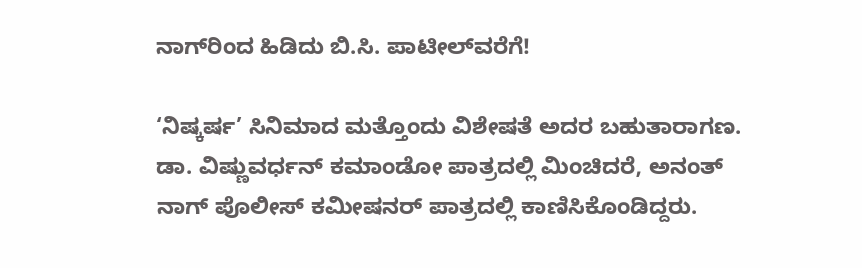ನಾಗ್‌ರಿಂದ ಹಿಡಿದು ಬಿ.ಸಿ. ಪಾಟೀಲ್‌ವರೆಗೆ!

‘ನಿಷ್ಕರ್ಷ’ ಸಿನಿಮಾದ ಮತ್ತೊಂದು ವಿಶೇಷತೆ ಅದರ ಬಹುತಾರಾಗಣ. ಡಾ. ವಿಷ್ಣುವರ್ಧನ್ ಕಮಾಂಡೋ ಪಾತ್ರದಲ್ಲಿ ಮಿಂಚಿದರೆ, ಅನಂತ್ ನಾಗ್ ಪೊಲೀಸ್ ಕಮೀಷನರ್ ಪಾತ್ರದಲ್ಲಿ ಕಾಣಿಸಿಕೊಂಡಿದ್ದರು.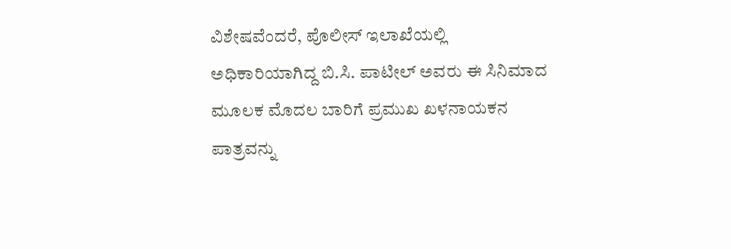ವಿಶೇಷವೆಂದರೆ, ಪೊಲೀಸ್ ಇಲಾಖೆಯಲ್ಲಿ ಅಧಿಕಾರಿಯಾಗಿದ್ದ ಬಿ.ಸಿ. ಪಾಟೀಲ್ ಅವರು ಈ ಸಿನಿಮಾದ ಮೂಲಕ ಮೊದಲ ಬಾರಿಗೆ ಪ್ರಮುಖ ಖಳನಾಯಕನ ಪಾತ್ರವನ್ನು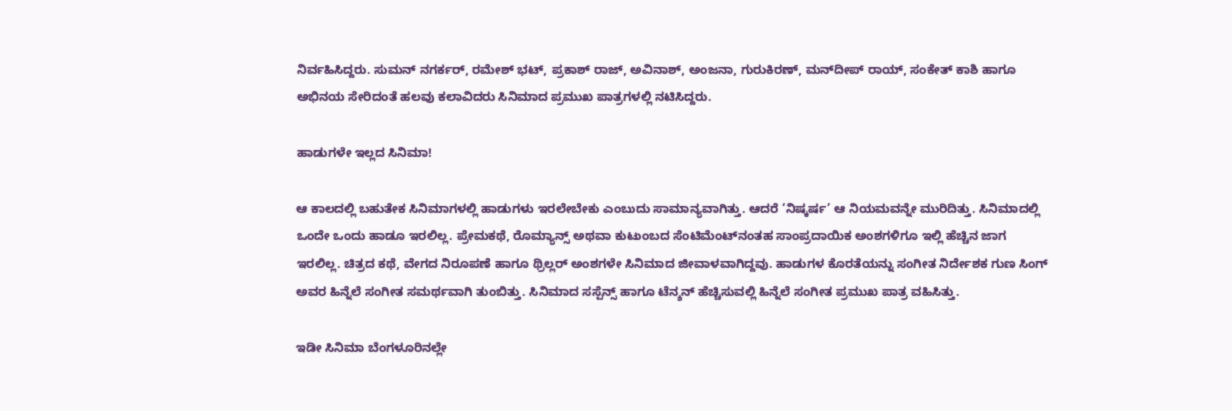ನಿರ್ವಹಿಸಿದ್ದರು. ಸುಮನ್ ನಗರ್ಕರ್, ರಮೇಶ್ ಭಟ್, ಪ್ರಕಾಶ್ ರಾಜ್, ಅವಿನಾಶ್, ಅಂಜನಾ, ಗುರುಕಿರಣ್, ಮನ್‌ದೀಪ್ ರಾಯ್, ಸಂಕೇತ್ ಕಾಶಿ ಹಾಗೂ ಅಭಿನಯ ಸೇರಿದಂತೆ ಹಲವು ಕಲಾವಿದರು ಸಿನಿಮಾದ ಪ್ರಮುಖ ಪಾತ್ರಗಳಲ್ಲಿ ನಟಿಸಿದ್ದರು.

ಹಾಡುಗಳೇ ಇಲ್ಲದ ಸಿನಿಮಾ!

ಆ ಕಾಲದಲ್ಲಿ ಬಹುತೇಕ ಸಿನಿಮಾಗಳಲ್ಲಿ ಹಾಡುಗಳು ಇರಲೇಬೇಕು ಎಂಬುದು ಸಾಮಾನ್ಯವಾಗಿತ್ತು. ಆದರೆ ‘ನಿಷ್ಕರ್ಷ’ ಆ ನಿಯಮವನ್ನೇ ಮುರಿದಿತ್ತು. ಸಿನಿಮಾದಲ್ಲಿ ಒಂದೇ ಒಂದು ಹಾಡೂ ಇರಲಿಲ್ಲ. ಪ್ರೇಮಕಥೆ, ರೊಮ್ಯಾನ್ಸ್ ಅಥವಾ ಕುಟುಂಬದ ಸೆಂಟಿಮೆಂಟ್‌ನಂತಹ ಸಾಂಪ್ರದಾಯಿಕ ಅಂಶಗಳಿಗೂ ಇಲ್ಲಿ ಹೆಚ್ಚಿನ ಜಾಗ ಇರಲಿಲ್ಲ. ಚಿತ್ರದ ಕಥೆ, ವೇಗದ ನಿರೂಪಣೆ ಹಾಗೂ ಥ್ರಿಲ್ಲರ್ ಅಂಶಗಳೇ ಸಿನಿಮಾದ ಜೀವಾಳವಾಗಿದ್ದವು. ಹಾಡುಗಳ ಕೊರತೆಯನ್ನು ಸಂಗೀತ ನಿರ್ದೇಶಕ ಗುಣ ಸಿಂಗ್ ಅವರ ಹಿನ್ನೆಲೆ ಸಂಗೀತ ಸಮರ್ಥವಾಗಿ ತುಂಬಿತ್ತು. ಸಿನಿಮಾದ ಸಸ್ಪೆನ್ಸ್ ಹಾಗೂ ಟೆನ್ಶನ್ ಹೆಚ್ಚಿಸುವಲ್ಲಿ ಹಿನ್ನೆಲೆ ಸಂಗೀತ ಪ್ರಮುಖ ಪಾತ್ರ ವಹಿಸಿತ್ತು.

ಇಡೀ ಸಿನಿಮಾ ಬೆಂಗಳೂರಿನಲ್ಲೇ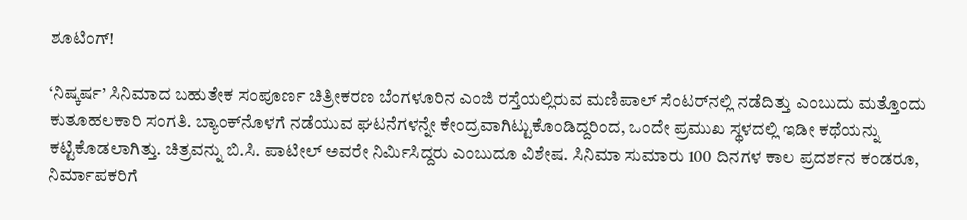ಶೂಟಿಂಗ್!

‘ನಿಷ್ಕರ್ಷ’ ಸಿನಿಮಾದ ಬಹುತೇಕ ಸಂಪೂರ್ಣ ಚಿತ್ರೀಕರಣ ಬೆಂಗಳೂರಿನ ಎಂಜಿ ರಸ್ತೆಯಲ್ಲಿರುವ ಮಣಿಪಾಲ್ ಸೆಂಟರ್‌ನಲ್ಲಿ ನಡೆದಿತ್ತು ಎಂಬುದು ಮತ್ತೊಂದು ಕುತೂಹಲಕಾರಿ ಸಂಗತಿ. ಬ್ಯಾಂಕ್‌ನೊಳಗೆ ನಡೆಯುವ ಘಟನೆಗಳನ್ನೇ ಕೇಂದ್ರವಾಗಿಟ್ಟುಕೊಂಡಿದ್ದರಿಂದ, ಒಂದೇ ಪ್ರಮುಖ ಸ್ಥಳದಲ್ಲಿ ಇಡೀ ಕಥೆಯನ್ನು ಕಟ್ಟಿಕೊಡಲಾಗಿತ್ತು. ಚಿತ್ರವನ್ನು ಬಿ.ಸಿ. ಪಾಟೀಲ್ ಅವರೇ ನಿರ್ಮಿಸಿದ್ದರು ಎಂಬುದೂ ವಿಶೇಷ. ಸಿನಿಮಾ ಸುಮಾರು 100 ದಿನಗಳ ಕಾಲ ಪ್ರದರ್ಶನ ಕಂಡರೂ, ನಿರ್ಮಾಪಕರಿಗೆ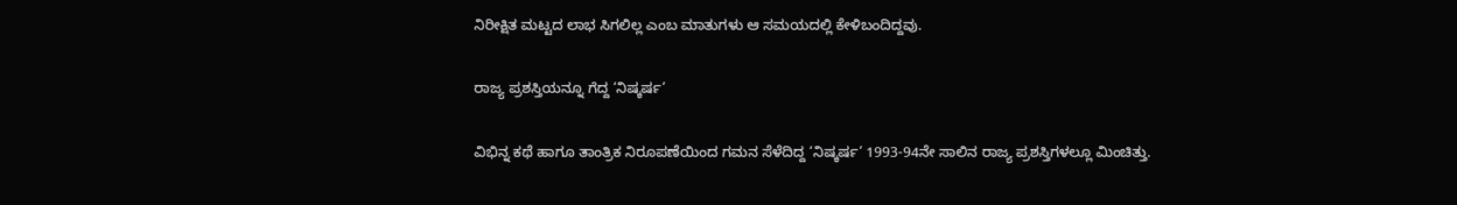ನಿರೀಕ್ಷಿತ ಮಟ್ಟದ ಲಾಭ ಸಿಗಲಿಲ್ಲ ಎಂಬ ಮಾತುಗಳು ಆ ಸಮಯದಲ್ಲಿ ಕೇಳಿಬಂದಿದ್ದವು.

ರಾಜ್ಯ ಪ್ರಶಸ್ತಿಯನ್ನೂ ಗೆದ್ದ ‘ನಿಷ್ಕರ್ಷ’

ವಿಭಿನ್ನ ಕಥೆ ಹಾಗೂ ತಾಂತ್ರಿಕ ನಿರೂಪಣೆಯಿಂದ ಗಮನ ಸೆಳೆದಿದ್ದ ‘ನಿಷ್ಕರ್ಷ’ 1993-94ನೇ ಸಾಲಿನ ರಾಜ್ಯ ಪ್ರಶಸ್ತಿಗಳಲ್ಲೂ ಮಿಂಚಿತ್ತು.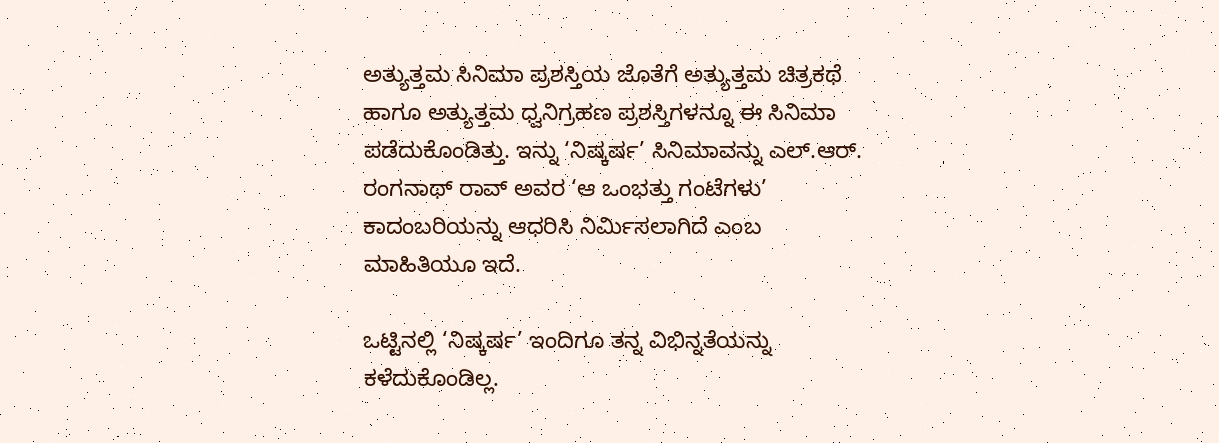ಅತ್ಯುತ್ತಮ ಸಿನಿಮಾ ಪ್ರಶಸ್ತಿಯ ಜೊತೆಗೆ ಅತ್ಯುತ್ತಮ ಚಿತ್ರಕಥೆ ಹಾಗೂ ಅತ್ಯುತ್ತಮ ಧ್ವನಿಗ್ರಹಣ ಪ್ರಶಸ್ತಿಗಳನ್ನೂ ಈ ಸಿನಿಮಾ ಪಡೆದುಕೊಂಡಿತ್ತು. ಇನ್ನು ‘ನಿಷ್ಕರ್ಷ’ ಸಿನಿಮಾವನ್ನು ಎಲ್.ಆರ್. ರಂಗನಾಥ್ ರಾವ್ ಅವರ ‘ಆ ಒಂಭತ್ತು ಗಂಟೆಗಳು’ ಕಾದಂಬರಿಯನ್ನು ಆಧರಿಸಿ ನಿರ್ಮಿಸಲಾಗಿದೆ ಎಂಬ ಮಾಹಿತಿಯೂ ಇದೆ.

ಒಟ್ಟಿನಲ್ಲಿ ‘ನಿಷ್ಕರ್ಷ’ ಇಂದಿಗೂ ತನ್ನ ವಿಭಿನ್ನತೆಯನ್ನು ಕಳೆದುಕೊಂಡಿಲ್ಲ.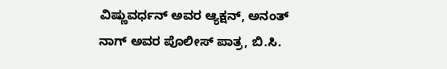ವಿಷ್ಣುವರ್ಧನ್ ಅವರ ಆ್ಯಕ್ಷನ್, ಅನಂತ್ ನಾಗ್ ಅವರ ಪೊಲೀಸ್ ಪಾತ್ರ, ಬಿ.ಸಿ.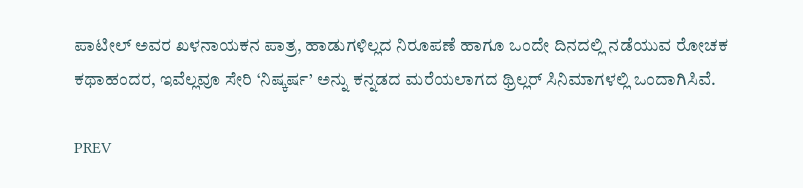ಪಾಟೀಲ್ ಅವರ ಖಳನಾಯಕನ ಪಾತ್ರ, ಹಾಡುಗಳಿಲ್ಲದ ನಿರೂಪಣೆ ಹಾಗೂ ಒಂದೇ ದಿನದಲ್ಲಿ ನಡೆಯುವ ರೋಚಕ ಕಥಾಹಂದರ, ಇವೆಲ್ಲವೂ ಸೇರಿ ‘ನಿಷ್ಕರ್ಷ’ ಅನ್ನು ಕನ್ನಡದ ಮರೆಯಲಾಗದ ಥ್ರಿಲ್ಲರ್ ಸಿನಿಮಾಗಳಲ್ಲಿ ಒಂದಾಗಿಸಿವೆ.

PREV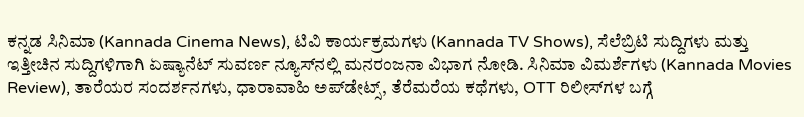ಕನ್ನಡ ಸಿನಿಮಾ (Kannada Cinema News), ಟಿವಿ ಕಾರ್ಯಕ್ರಮಗಳು (Kannada TV Shows), ಸೆಲೆಬ್ರಿಟಿ ಸುದ್ದಿಗಳು ಮತ್ತು ಇತ್ತೀಚಿನ ಸುದ್ದಿಗಳಿಗಾಗಿ ಏಷ್ಯಾನೆಟ್ ಸುವರ್ಣ ನ್ಯೂಸ್‌ನಲ್ಲಿ ಮನರಂಜನಾ ವಿಭಾಗ ನೋಡಿ. ಸಿನಿಮಾ ವಿಮರ್ಶೆಗಳು (Kannada Movies Review), ತಾರೆಯರ ಸಂದರ್ಶನಗಳು, ಧಾರಾವಾಹಿ ಅಪ್‌ಡೇಟ್ಸ್‌, ತೆರೆಮರೆಯ ಕಥೆಗಳು, OTT ರಿಲೀಸ್‌ಗಳ ಬಗ್ಗೆ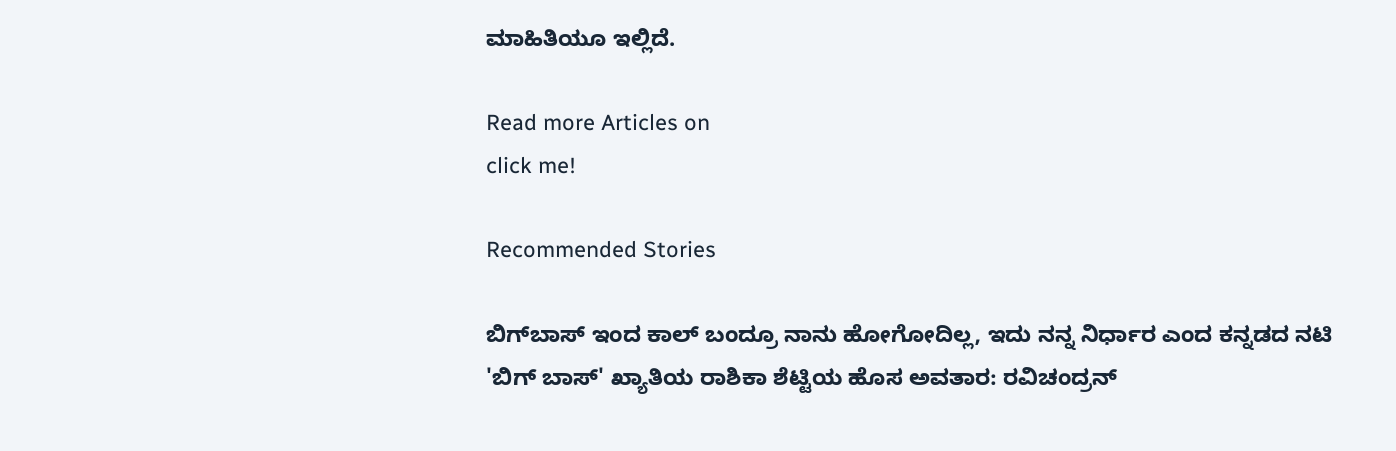ಮಾಹಿತಿಯೂ ಇಲ್ಲಿದೆ.

Read more Articles on
click me!

Recommended Stories

ಬಿಗ್‌ಬಾಸ್‌ ಇಂದ ಕಾಲ್‌ ಬಂದ್ರೂ ನಾನು ಹೋಗೋದಿಲ್ಲ, ಇದು ನನ್ನ ನಿರ್ಧಾರ ಎಂದ ಕನ್ನಡದ ನಟಿ
'ಬಿಗ್‌ ಬಾಸ್‌' ಖ್ಯಾತಿಯ ರಾಶಿಕಾ ಶೆಟ್ಟಿಯ ಹೊಸ ಅವತಾರ: ರವಿಚಂದ್ರನ್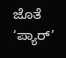ಜೊತೆ ‘ಪ್ಯಾರ್’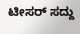ಟೀಸರ್ ಸದ್ದು